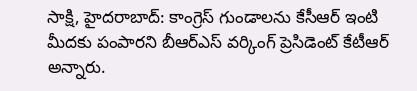సాక్షి, హైదరాబాద్: కాంగ్రెస్ గుండాలను కేసీఆర్ ఇంటి మీదకు పంపారని బీఆర్ఎస్ వర్కింగ్ ప్రెసిడెంట్ కేటీఆర్ అన్నారు.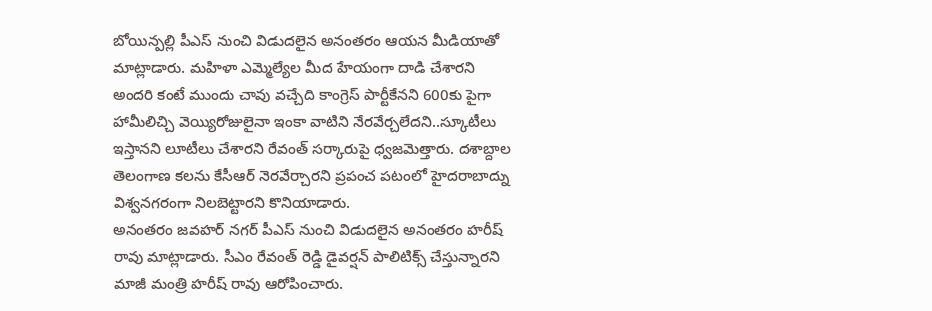బోయిన్పల్లి పీఎస్ నుంచి విడుదలైన అనంతరం ఆయన మీడియాతో మాట్లాడారు. మహిళా ఎమ్మెల్యేల మీద హేయంగా దాడి చేశారని అందరి కంటే ముందు చావు వచ్చేది కాంగ్రెస్ పార్టీకేనని 600కు పైగా హామీలిచ్చి వెయ్యిరోజులైనా ఇంకా వాటిని నేరవేర్చలేదని..స్కూటీలు ఇస్తానని లూటీలు చేశారని రేవంత్ సర్కారుపై ధ్వజమెత్తారు. దశాబ్దాల తెలంగాణ కలను కేసీఆర్ నెరవేర్చారని ప్రపంచ పటంలో హైదరాబాద్ను విశ్వనగరంగా నిలబెట్టారని కొనియాడారు.
అనంతరం జవహర్ నగర్ పీఎస్ నుంచి విడుదలైన అనంతరం హరీష్ రావు మాట్లాడారు. సీఎం రేవంత్ రెడ్డి డైవర్షన్ పాలిటిక్స్ చేస్తున్నారని మాజీ మంత్రి హరీష్ రావు ఆరోపించారు.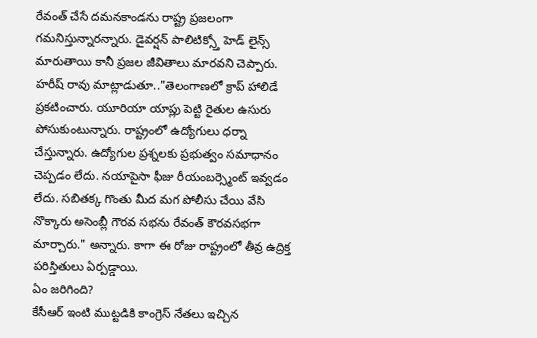రేవంత్ చేసే దమనకాండను రాష్ట్ర ప్రజలంగా గమనిస్తున్నారన్నారు. డైవర్షన్ పాలిటిక్స్తో హెడ్ లైన్స్ మారుతాయి కానీ ప్రజల జీవితాలు మారవని చెప్పారు.
హరీష్ రావు మాట్లాడుతూ.."తెలంగాణలో క్రాప్ హాలిడే ప్రకటించారు. యూరియా యాప్లు పెట్టి రైతుల ఉసురు పోసుకుంటున్నారు. రాష్ట్రంలో ఉద్యోగులు ధర్నా చేస్తున్నారు. ఉద్యోగుల ప్రశ్నలకు ప్రభుత్వం సమాధానం చెప్పడం లేదు. నయాపైసా ఫీజు రీయంబర్స్మెంట్ ఇవ్వడం లేదు. సబితక్క గొంతు మీద మగ పోలీసు చేయి వేసి నొక్కారు అసెంబ్లీ గౌరవ సభను రేవంత్ కౌరవసభగా మార్చారు." అన్నారు. కాగా ఈ రోజు రాష్ట్రంలో తీవ్ర ఉద్రిక్త పరిస్తితులు ఏర్పడ్డాయి.
ఏం జరిగింది?
కేసీఆర్ ఇంటి ముట్టడికి కాంగ్రెస్ నేతలు ఇచ్చిన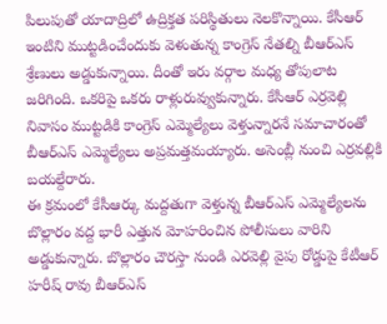పిలుపుతో యాదాద్రిలో ఉద్రిక్తత పరిస్థితులు నెలకొన్నాయి. కేసీఆర్ ఇంటిని ముట్టడించేందుకు వెళుతున్న కాంగ్రెస్ నేతల్ని బీఆర్ఎస్ శ్రేణులు అడ్డుకున్నాయి. దీంతో ఇరు వర్గాల మధ్య తోపులాట జరిగింది. ఒకరిపై ఒకరు రాళ్లురువ్వుకున్నారు. కేసీఆర్ ఎర్రవెల్లి నివాసం ముట్టడికి కాంగ్రెస్ ఎమ్మెల్యేలు వెళ్తున్నారనే సమాచారంతో బీఆర్ఎస్ ఎమ్మెల్యేలు అప్రమత్తమయ్యారు. అసెంబ్లీ నుంచి ఎర్రవల్లికి బయల్దేరారు.
ఈ క్రమంలో కేసీఆర్కు మద్దతుగా వెళ్తున్న బీఆర్ఎస్ ఎమ్మెల్యేలను బొల్లారం వద్ద భారీ ఎత్తున మోహరించిన పోలీసులు వారిని అడ్డుకున్నారు. బొల్లారం చౌరస్తా నుండి ఎరవెల్లి వైపు రోడ్డుపై కేటీఆర్ హరీష్ రావు బీఆర్ఎస్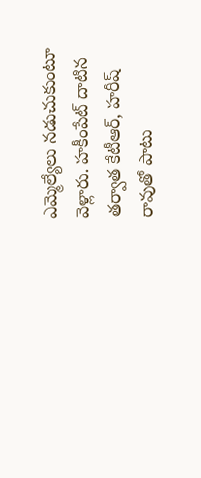ఎమ్మెల్యేలు నడుచుకుంటూ వెళ్లారు. హకీంపేట్ దాటిన తర్వాత కేటీఆర్, హరీష్ రావుతో పాటు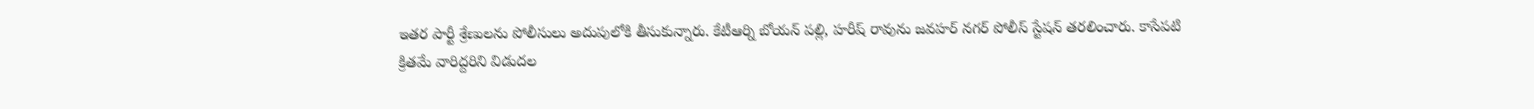ఇతర పార్టీ శ్రేణులను పోలీసులు అదుపులోకి తీసుకున్నారు. కేటీఆర్ని బోయన్ పల్లి, హరీష్ రావును జవహర్ నగర్ పోలీస్ స్టేషన్ తరలించారు. కాసేపటి క్రితమే వారిద్దరిని విడుదల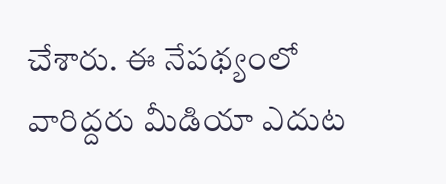చేశారు. ఈ నేపథ్యంలో వారిద్దరు మీడియా ఎదుట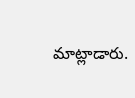మాట్లాడారు.